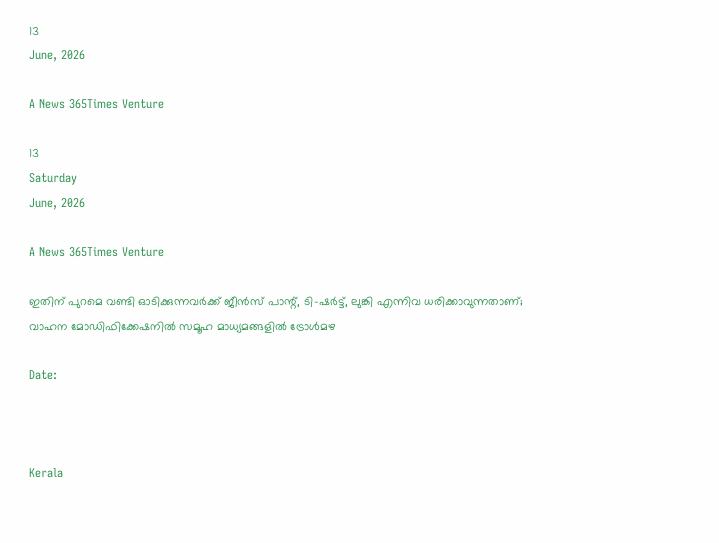13
June, 2026

A News 365Times Venture

13
Saturday
June, 2026

A News 365Times Venture

ഇതിന് പുറമെ വണ്ടി ഓടിക്കുന്നവര്‍ക്ക് ജീന്‍സ് പാന്റ്, ടി-ഷര്‍ട്ട്, ലുങ്കി എന്നിവ ധരിക്കാവുന്നതാണ്; വാഹന മോഡിഫിക്കേഷനില്‍ സമൂഹ മാധ്യമങ്ങളില്‍ ട്രോള്‍മഴ

Date:



Kerala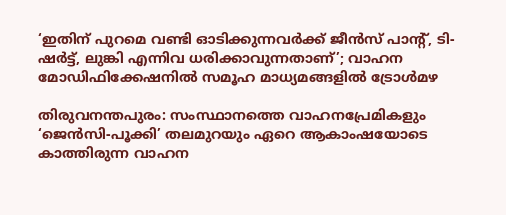‘ഇതിന് പുറമെ വണ്ടി ഓടിക്കുന്നവര്‍ക്ക് ജീന്‍സ് പാന്റ്, ടി-ഷര്‍ട്ട്, ലുങ്കി എന്നിവ ധരിക്കാവുന്നതാണ്’; വാഹന മോഡിഫിക്കേഷനില്‍ സമൂഹ മാധ്യമങ്ങളില്‍ ട്രോള്‍മഴ

തിരുവനന്തപുരം: സംസ്ഥാനത്തെ വാഹനപ്രേമികളും ‘ജെന്‍സി-പൂക്കി’ തലമുറയും ഏറെ ആകാംഷയോടെ കാത്തിരുന്ന വാഹന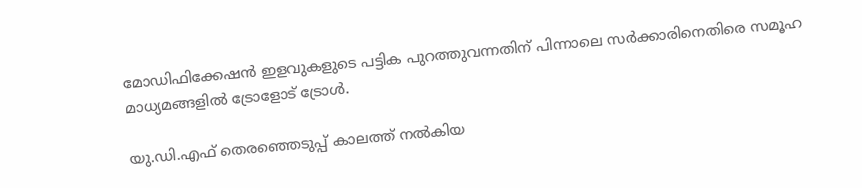മോഡിഫിക്കേഷന്‍ ഇളവുകളുടെ പട്ടിക പുറത്തുവന്നതിന് പിന്നാലെ സര്‍ക്കാരിനെതിരെ സമൂഹ മാധ്യമങ്ങളില്‍ ട്രോളോട് ട്രോള്‍.

യു.ഡി.എഫ് തെരഞ്ഞെടുപ്പ് കാലത്ത് നല്‍കിയ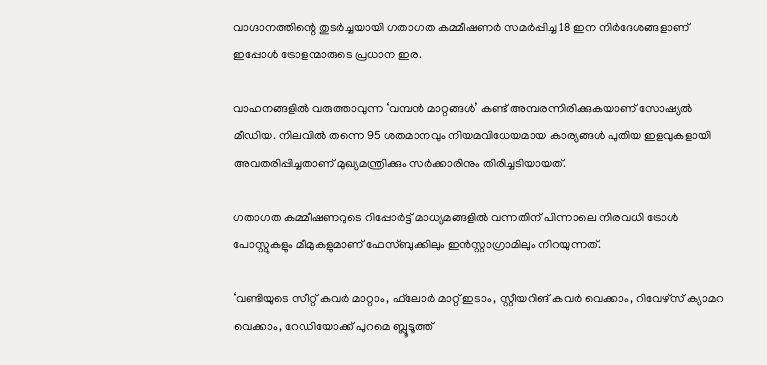വാഗ്ദാനത്തിന്റെ തുടര്‍ച്ചയായി ഗതാഗത കമ്മീഷണര്‍ സമര്‍പ്പിച്ച 18 ഇന നിര്‍ദേശങ്ങളാണ് ഇപ്പോള്‍ ട്രോളന്മാരുടെ പ്രധാന ഇര.

വാഹനങ്ങളില്‍ വരുത്താവുന്ന ‘വമ്പന്‍ മാറ്റങ്ങള്‍’ കണ്ട് അമ്പരന്നിരിക്കുകയാണ് സോഷ്യല്‍ മീഡിയ. നിലവില്‍ തന്നെ 95 ശതമാനവും നിയമവിധേയമായ കാര്യങ്ങള്‍ പുതിയ ഇളവുകളായി അവതരിപ്പിച്ചതാണ് മുഖ്യമന്ത്രിക്കും സര്‍ക്കാരിനും തിരിച്ചടിയായത്.

ഗതാഗത കമ്മീഷണറുടെ റിപ്പോര്‍ട്ട് മാധ്യമങ്ങളില്‍ വന്നതിന് പിന്നാലെ നിരവധി ട്രോള്‍ പോസ്റ്റുകളും മീമുകളുമാണ് ഫേസ്ബുക്കിലും ഇന്‍സ്റ്റാഗ്രാമിലും നിറയുന്നത്.

‘വണ്ടിയുടെ സീറ്റ് കവര്‍ മാറ്റാം, ഫ്‌ലോര്‍ മാറ്റ് ഇടാം, സ്റ്റീയറിങ് കവര്‍ വെക്കാം, റിവേഴ്സ് ക്യാമറ വെക്കാം, റേഡിയോക്ക് പുറമെ ബ്ലൂടൂത്ത്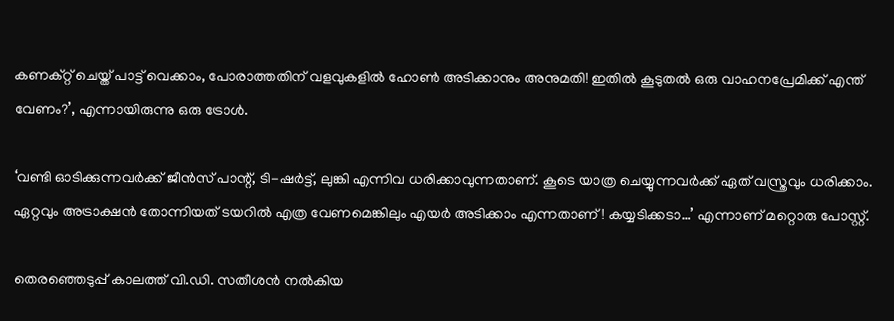കണക്റ്റ് ചെയ്ത് പാട്ട് വെക്കാം, പോരാത്തതിന് വളവുകളില്‍ ഹോണ്‍ അടിക്കാനും അനുമതി! ഇതില്‍ കൂടുതല്‍ ഒരു വാഹനപ്രേമിക്ക് എന്ത് വേണം?’, എന്നായിരുന്നു ഒരു ട്രോള്‍.

‘വണ്ടി ഓടിക്കുന്നവര്‍ക്ക് ജീന്‍സ് പാന്റ്, ടി-ഷര്‍ട്ട്, ലുങ്കി എന്നിവ ധരിക്കാവുന്നതാണ്. കൂടെ യാത്ര ചെയ്യുന്നവര്‍ക്ക് ഏത് വസ്ത്രവും ധരിക്കാം. ഏറ്റവും അട്രാക്ഷന്‍ തോന്നിയത് ടയറില്‍ എത്ര വേണമെങ്കിലും എയര്‍ അടിക്കാം എന്നതാണ്! കയ്യടിക്കടാ…’ എന്നാണ് മറ്റൊരു പോസ്റ്റ്.

തെരഞ്ഞെടുപ്പ് കാലത്ത് വി.ഡി. സതീശന്‍ നല്‍കിയ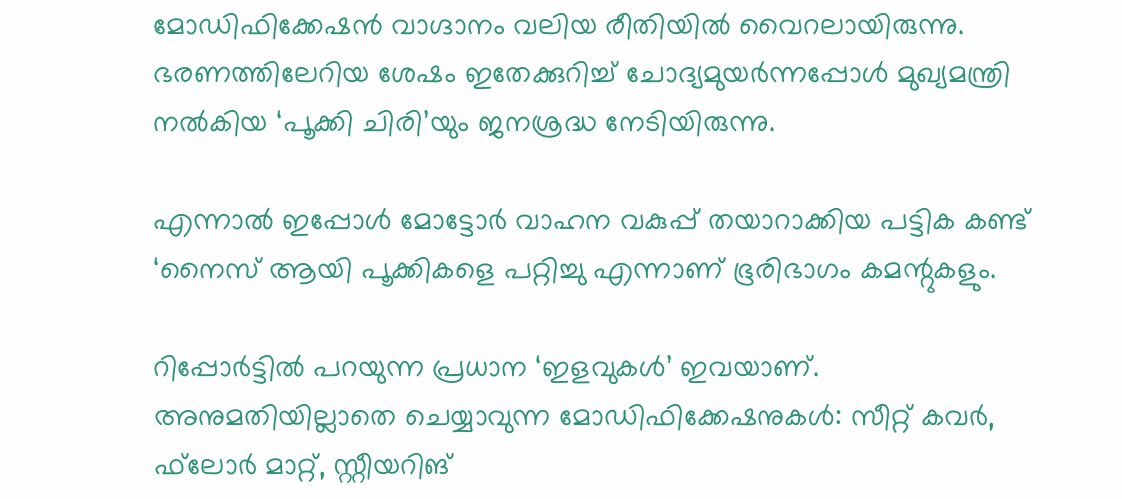മോഡിഫിക്കേഷന്‍ വാഗ്ദാനം വലിയ രീതിയില്‍ വൈറലായിരുന്നു. ഭരണത്തിലേറിയ ശേഷം ഇതേക്കുറിച്ച് ചോദ്യമുയര്‍ന്നപ്പോള്‍ മുഖ്യമന്ത്രി നല്‍കിയ ‘പൂക്കി ചിരി’യും ജനശ്രദ്ധ നേടിയിരുന്നു.

എന്നാല്‍ ഇപ്പോള്‍ മോട്ടോര്‍ വാഹന വകുപ്പ് തയാറാക്കിയ പട്ടിക കണ്ട് ‘നൈസ് ആയി പൂക്കികളെ പറ്റിച്ചു എന്നാണ് ഭൂരിഭാഗം കമന്റുകളും.

റിപ്പോര്‍ട്ടില്‍ പറയുന്ന പ്രധാന ‘ഇളവുകള്‍’ ഇവയാണ്. അനുമതിയില്ലാതെ ചെയ്യാവുന്ന മോഡിഫിക്കേഷനുകള്‍: സീറ്റ് കവര്‍, ഫ്‌ലോര്‍ മാറ്റ്, സ്റ്റീയറിങ്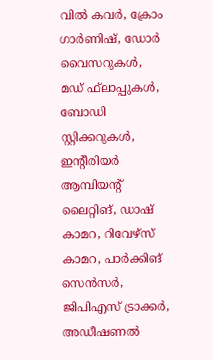വില്‍ കവര്‍, ക്രോം ഗാര്‍ണിഷ്, ഡോര്‍ വൈസറുകള്‍, മഡ് ഫ്‌ലാപ്പുകള്‍, ബോഡി സ്റ്റിക്കറുകള്‍, ഇന്റീരിയര്‍ ആമ്പിയന്റ് ലൈറ്റിങ്, ഡാഷ് കാമറ, റിവേഴ്‌സ് കാമറ, പാര്‍ക്കിങ് സെന്‍സര്‍, ജിപിഎസ് ട്രാക്കര്‍, അഡീഷണല്‍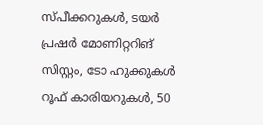സ്പീക്കറുകള്‍, ടയര്‍ പ്രഷര്‍ മോണിറ്ററിങ് സിസ്റ്റം, ടോ ഹുക്കുകള്‍ റൂഫ് കാരിയറുകള്‍, 50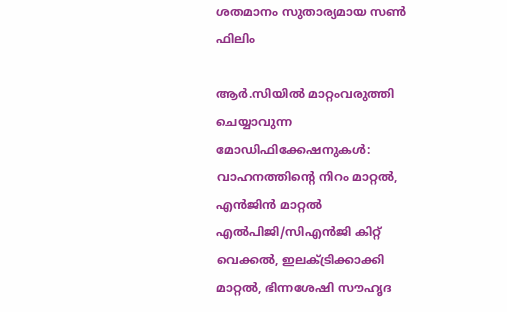ശതമാനം സുതാര്യമായ സണ്‍ ഫിലിം

ആര്‍.സിയില്‍ മാറ്റംവരുത്തി ചെയ്യാവുന്ന മോഡിഫിക്കേഷനുകള്‍: വാഹനത്തിന്റെ നിറം മാറ്റല്‍, എന്‍ജിന്‍ മാറ്റല്‍ എല്‍പിജി/സിഎന്‍ജി കിറ്റ് വെക്കല്‍, ഇലക്ട്രിക്കാക്കി മാറ്റല്‍, ഭിന്നശേഷി സൗഹൃദ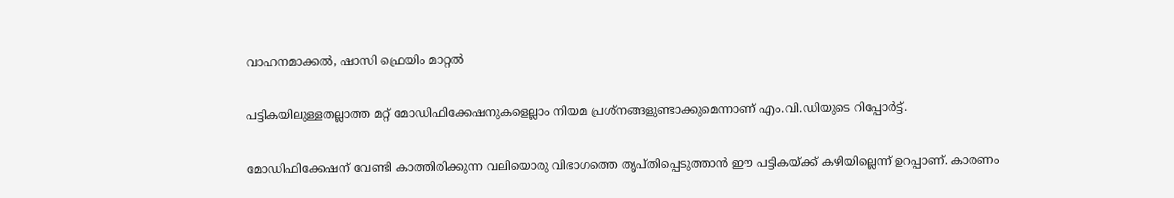വാഹനമാക്കല്‍, ഷാസി ഫ്രെയിം മാറ്റല്‍

പട്ടികയിലുള്ളതല്ലാത്ത മറ്റ് മോഡിഫിക്കേഷനുകളെല്ലാം നിയമ പ്രശ്‌നങ്ങളുണ്ടാക്കുമെന്നാണ് എം.വി.ഡിയുടെ റിപ്പോര്‍ട്ട്.

മോഡിഫിക്കേഷന് വേണ്ടി കാത്തിരിക്കുന്ന വലിയൊരു വിഭാഗത്തെ തൃപ്തിപ്പെടുത്താന്‍ ഈ പട്ടികയ്ക്ക് കഴിയില്ലെന്ന് ഉറപ്പാണ്. കാരണം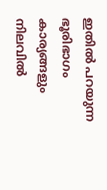ഇതില്‍ പറയുന്ന ഭൂരിഭാഗം കാര്യങ്ങളും നിലവില്‍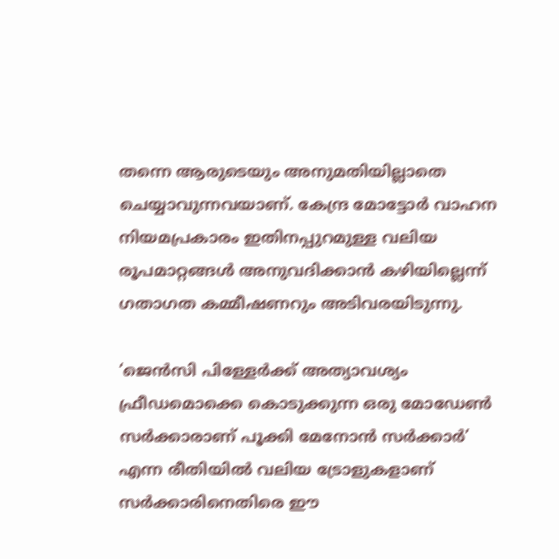തന്നെ ആരുടെയും അനുമതിയില്ലാതെ ചെയ്യാവുന്നവയാണ്. കേന്ദ്ര മോട്ടോര്‍ വാഹന നിയമപ്രകാരം ഇതിനപ്പുറമുള്ള വലിയ രൂപമാറ്റങ്ങള്‍ അനുവദിക്കാന്‍ കഴിയില്ലെന്ന് ഗതാഗത കമ്മീഷണറും അടിവരയിടുന്നു.

‘ജെന്‍സി പിള്ളേര്‍ക്ക് അത്യാവശ്യം ഫ്രീഡമൊക്കെ കൊടുക്കുന്ന ഒരു മോഡേണ്‍ സര്‍ക്കാരാണ് പൂക്കി മേനോന്‍ സര്‍ക്കാര്‍’ എന്ന രീതിയില്‍ വലിയ ട്രോളുകളാണ് സര്‍ക്കാരിനെതിരെ ഈ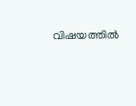വിഷയത്തില്‍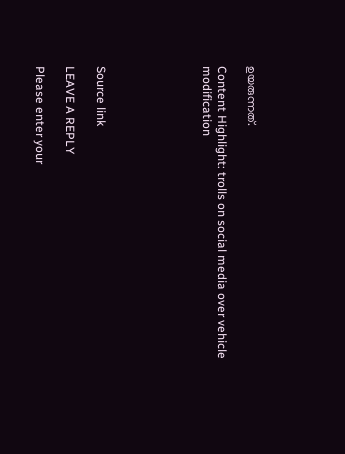ഉയരുന്നത്.

Content Highlight: trolls on social media over vehicle modification






Source link

LEAVE A REPLY

Please enter your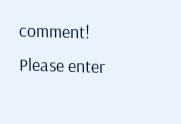comment!
Please enter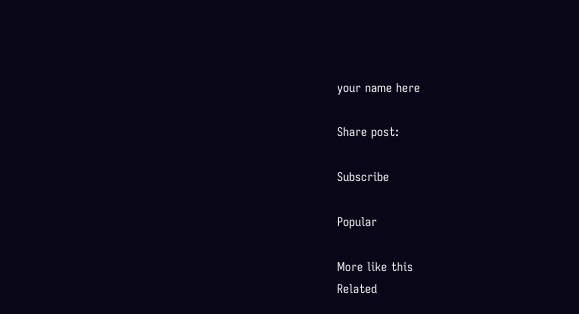your name here

Share post:

Subscribe

Popular

More like this
Related